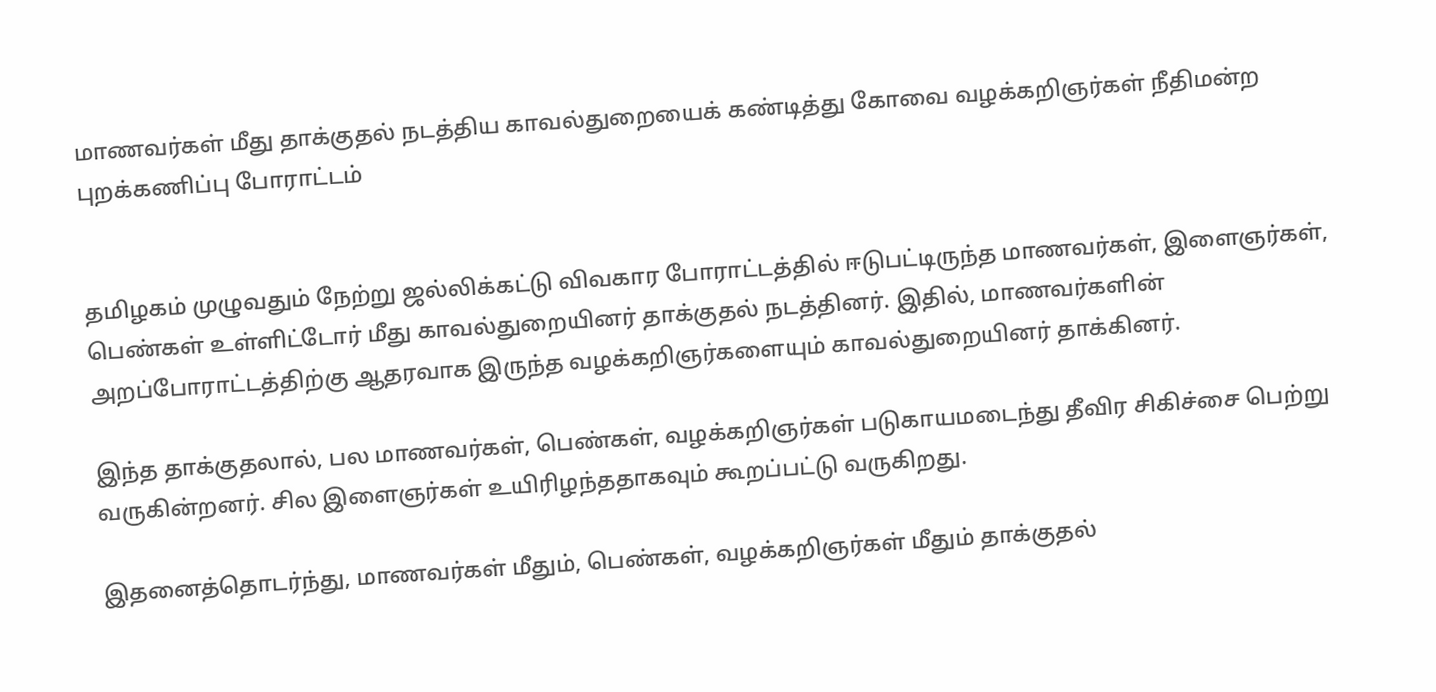மாணவர்கள் மீது தாக்குதல் நடத்திய காவல்துறையைக் கண்டித்து கோவை வழக்கறிஞர்கள் நீதிமன்ற புறக்கணிப்பு போராட்டம்


தமிழகம் முழுவதும் நேற்று ஜல்லிக்கட்டு விவகார போராட்டத்தில் ஈடுபட்டிருந்த மாணவர்கள், இளைஞர்கள், பெண்கள் உள்ளிட்டோர் மீது காவல்துறையினர் தாக்குதல் நடத்தினர். இதில், மாணவர்களின் அறப்போராட்டத்திற்கு ஆதரவாக இருந்த வழக்கறிஞர்களையும் காவல்துறையினர் தாக்கினர்.

இந்த தாக்குதலால், பல மாணவர்கள், பெண்கள், வழக்கறிஞர்கள் படுகாயமடைந்து தீவிர சிகிச்சை பெற்று வருகின்றனர். சில இளைஞர்கள் உயிரிழந்ததாகவும் கூறப்பட்டு வருகிறது.

இதனைத்தொடர்ந்து, மாணவர்கள் மீதும், பெண்கள், வழக்கறிஞர்கள் மீதும் தாக்குதல்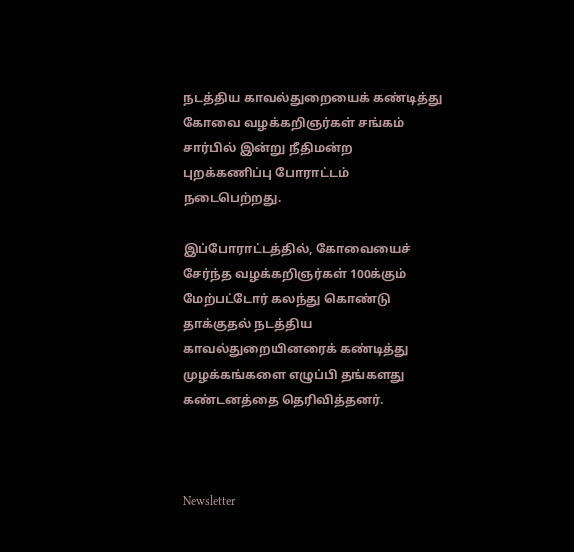நடத்திய காவல்துறையைக் கண்டித்து கோவை வழக்கறிஞர்கள் சங்கம் சார்பில் இன்று நீதிமன்ற புறக்கணிப்பு போராட்டம் நடைபெற்றது.

இப்போராட்டத்தில், கோவையைச் சேர்ந்த வழக்கறிஞர்கள் 100க்கும் மேற்பட்டோர் கலந்து கொண்டு தாக்குதல் நடத்திய காவல்துறையினரைக் கண்டித்து முழக்கங்களை எழுப்பி தங்களது கண்டனத்தை தெரிவித்தனர்.



Newsletter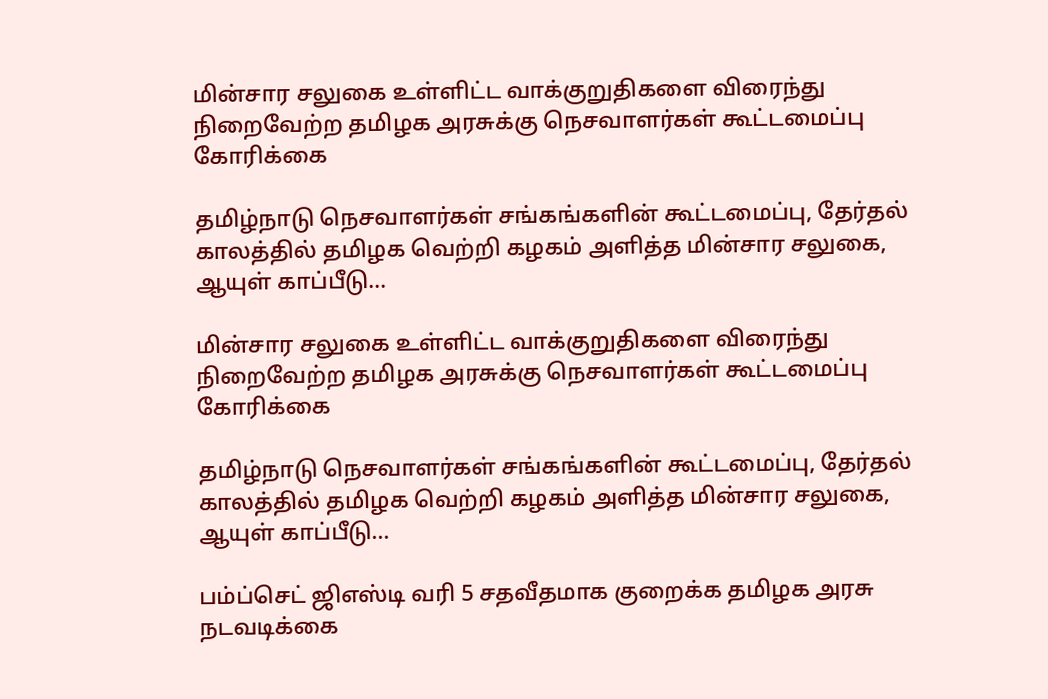மின்சார சலுகை உள்ளிட்ட வாக்குறுதிகளை விரைந்து நிறைவேற்ற தமிழக அரசுக்கு நெசவாளர்கள் கூட்டமைப்பு கோரிக்கை

தமிழ்நாடு நெசவாளர்கள் சங்கங்களின் கூட்டமைப்பு, தேர்தல் காலத்தில் தமிழக வெற்றி கழகம் அளித்த மின்சார சலுகை, ஆயுள் காப்பீடு...

மின்சார சலுகை உள்ளிட்ட வாக்குறுதிகளை விரைந்து நிறைவேற்ற தமிழக அரசுக்கு நெசவாளர்கள் கூட்டமைப்பு கோரிக்கை

தமிழ்நாடு நெசவாளர்கள் சங்கங்களின் கூட்டமைப்பு, தேர்தல் காலத்தில் தமிழக வெற்றி கழகம் அளித்த மின்சார சலுகை, ஆயுள் காப்பீடு...

பம்ப்செட் ஜிஎஸ்டி வரி 5 சதவீதமாக குறைக்க தமிழக அரசு நடவடிக்கை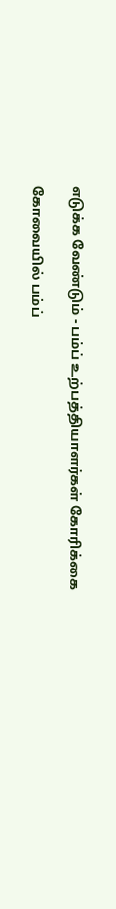எடுக்க வேண்டும் - பம்ப் உற்பத்தியாளர்கள் கோரிக்கை

கோவையில் பம்ப்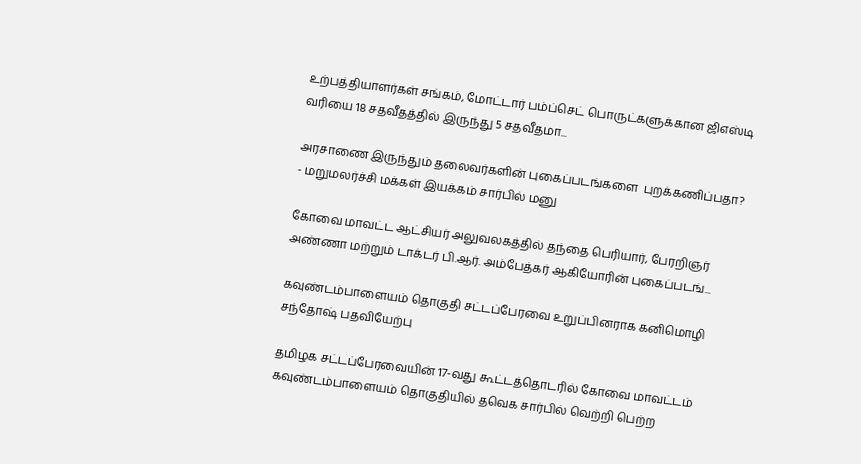உற்பத்தியாளர்கள் சங்கம், மோட்டார் பம்ப்செட் பொருட்களுக்கான ஜிஎஸ்டி வரியை 18 சதவீதத்தில் இருந்து 5 சதவீதமா...

அரசாணை இருந்தும் தலைவர்களின் புகைப்படங்களை  புறக்கணிப்பதா? - மறுமலர்ச்சி மக்கள் இயக்கம் சார்பில் மனு

கோவை மாவட்ட ஆட்சியர் அலுவலகத்தில் தந்தை பெரியார், பேரறிஞர் அண்ணா மற்றும் டாக்டர் பி.ஆர். அம்பேத்கர் ஆகியோரின் புகைப்படங்...

கவுண்டம்பாளையம் தொகுதி சட்டப்பேரவை உறுப்பினராக கனிமொழி சந்தோஷ் பதவியேற்பு

தமிழக சட்டப்பேரவையின் 17-வது கூட்டத்தொடரில் கோவை மாவட்டம் கவுண்டம்பாளையம் தொகுதியில் தவெக சார்பில் வெற்றி பெற்ற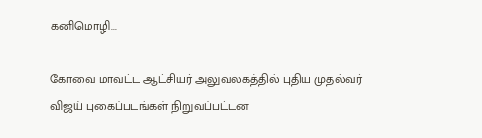கனிமொழி...

கோவை மாவட்ட ஆட்சியர் அலுவலகத்தில் புதிய முதல்வர் விஜய் புகைப்படங்கள் நிறுவப்பட்டன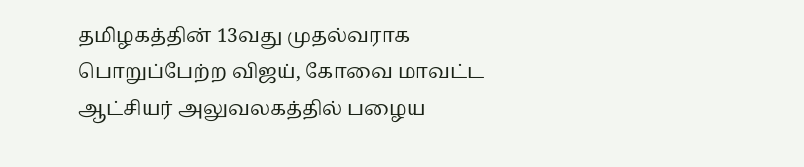தமிழகத்தின் 13வது முதல்வராக பொறுப்பேற்ற விஜய், கோவை மாவட்ட ஆட்சியர் அலுவலகத்தில் பழைய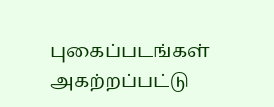புகைப்படங்கள் அகற்றப்பட்டு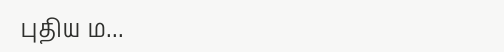புதிய ம...